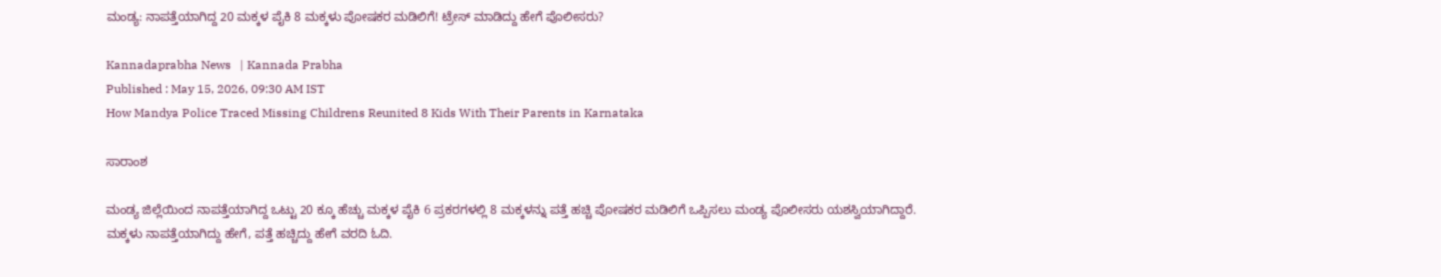ಮಂಡ್ಯ: ನಾಪತ್ತೆಯಾಗಿದ್ದ 20 ಮಕ್ಕಳ ಪೈಕಿ 8 ಮಕ್ಕಳು ಪೋಷಕರ ಮಡಿಲಿಗೆ! ಟ್ರೇಸ್ ಮಾಡಿದ್ದು ಹೇಗೆ ಪೊಲೀಸರು?

Kannadaprabha News   | Kannada Prabha
Published : May 15, 2026, 09:30 AM IST
How Mandya Police Traced Missing Childrens Reunited 8 Kids With Their Parents in Karnataka

ಸಾರಾಂಶ

ಮಂಡ್ಯ ಜಿಲ್ಲೆಯಿಂದ ನಾಪತ್ತೆಯಾಗಿದ್ದ ಒಟ್ಟು 20 ಕ್ಕೂ ಹೆಚ್ಚು ಮಕ್ಕಳ ಪೈಕಿ 6 ಪ್ರಕರಗಳಲ್ಲಿ 8 ಮಕ್ಕಳನ್ನು ಪತ್ತೆ ಹಚ್ಚಿ ಪೋಷಕರ ಮಡಿಲಿಗೆ ಒಪ್ಪಿಸಲು ಮಂಡ್ಯ ಪೊಲೀಸರು ಯಶಸ್ವಿಯಾಗಿದ್ದಾರೆ. ಮಕ್ಕಳು ನಾಪತ್ತೆಯಾಗಿದ್ದು ಹೇಗೆ, ಪತ್ತೆ ಹಚ್ಚಿದ್ದು ಹೇಗೆ ವರದಿ ಓದಿ.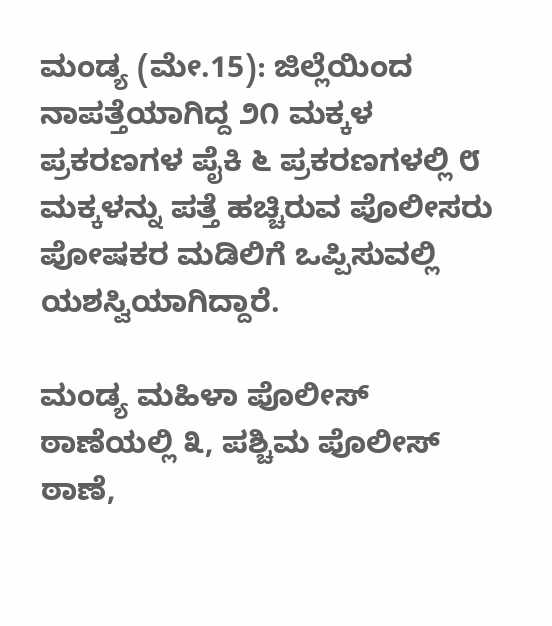ಮಂಡ್ಯ (ಮೇ.15): ಜಿಲ್ಲೆಯಿಂದ ನಾಪತ್ತೆಯಾಗಿದ್ದ ೨೧ ಮಕ್ಕಳ ಪ್ರಕರಣಗಳ ಪೈಕಿ ೬ ಪ್ರಕರಣಗಳಲ್ಲಿ ೮ ಮಕ್ಕಳನ್ನು ಪತ್ತೆ ಹಚ್ಚಿರುವ ಪೊಲೀಸರು ಪೋಷಕರ ಮಡಿಲಿಗೆ ಒಪ್ಪಿಸುವಲ್ಲಿ ಯಶಸ್ವಿಯಾಗಿದ್ದಾರೆ.

ಮಂಡ್ಯ ಮಹಿಳಾ ಪೊಲೀಸ್ ಠಾಣೆಯಲ್ಲಿ ೩, ಪಶ್ಚಿಮ ಪೊಲೀಸ್ ಠಾಣೆ,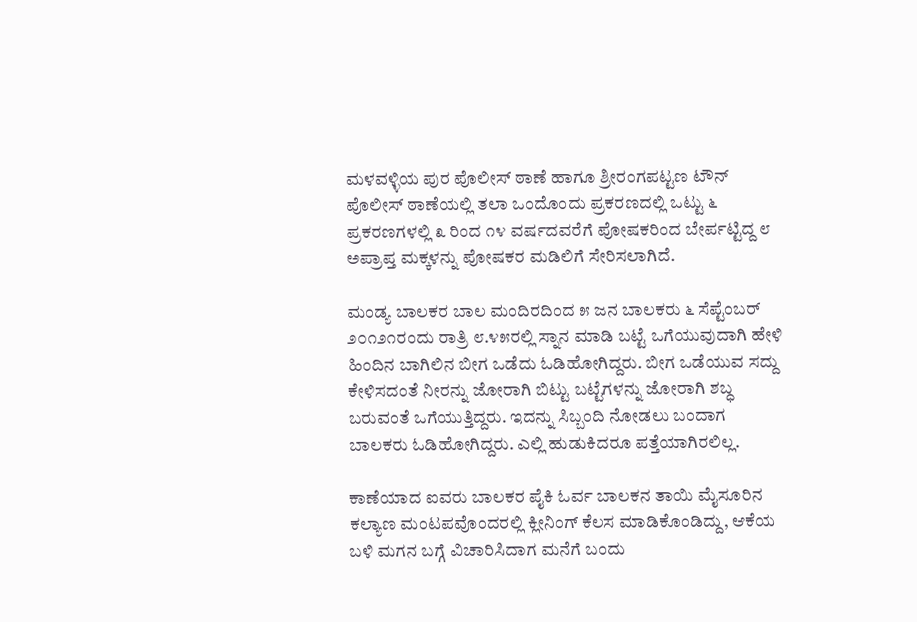ಮಳವಳ್ಳಿಯ ಪುರ ಪೊಲೀಸ್ ಠಾಣೆ ಹಾಗೂ ಶ್ರೀರಂಗಪಟ್ಟಣ ಟೌನ್ ಪೊಲೀಸ್ ಠಾಣೆಯಲ್ಲಿ ತಲಾ ಒಂದೊಂದು ಪ್ರಕರಣದಲ್ಲಿ ಒಟ್ಟು ೬ ಪ್ರಕರಣಗಳಲ್ಲಿ ೩ ರಿಂದ ೧೪ ವರ್ಷದವರೆಗೆ ಪೋಷಕರಿಂದ ಬೇರ್ಪಟ್ಟಿದ್ದ ೮ ಅಪ್ರಾಪ್ತ ಮಕ್ಕಳನ್ನು ಪೋಷಕರ ಮಡಿಲಿಗೆ ಸೇರಿಸಲಾಗಿದೆ.

ಮಂಡ್ಯ ಬಾಲಕರ ಬಾಲ ಮಂದಿರದಿಂದ ೫ ಜನ ಬಾಲಕರು ೬ ಸೆಪ್ಟೆಂಬರ್ ೨೦೧೨೧ರಂದು ರಾತ್ರಿ ೮.೪೫ರಲ್ಲಿ ಸ್ನಾನ ಮಾಡಿ ಬಟ್ಟೆ ಒಗೆಯುವುದಾಗಿ ಹೇಳಿ ಹಿಂದಿನ ಬಾಗಿಲಿನ ಬೀಗ ಒಡೆದು ಓಡಿಹೋಗಿದ್ದರು. ಬೀಗ ಒಡೆಯುವ ಸದ್ದು ಕೇಳಿಸದಂತೆ ನೀರನ್ನು ಜೋರಾಗಿ ಬಿಟ್ಟು ಬಟ್ಟೆಗಳನ್ನು ಜೋರಾಗಿ ಶಬ್ಧ ಬರುವಂತೆ ಒಗೆಯುತ್ತಿದ್ದರು. ಇದನ್ನು ಸಿಬ್ಬಂದಿ ನೋಡಲು ಬಂದಾಗ ಬಾಲಕರು ಓಡಿಹೋಗಿದ್ದರು. ಎಲ್ಲಿ ಹುಡುಕಿದರೂ ಪತ್ತೆಯಾಗಿರಲಿಲ್ಲ.

ಕಾಣೆಯಾದ ಐವರು ಬಾಲಕರ ಪೈಕಿ ಓರ್ವ ಬಾಲಕನ ತಾಯಿ ಮೈಸೂರಿನ ಕಲ್ಯಾಣ ಮಂಟಪವೊಂದರಲ್ಲಿ ಕ್ಲೀನಿಂಗ್ ಕೆಲಸ ಮಾಡಿಕೊಂಡಿದ್ದು, ಆಕೆಯ ಬಳಿ ಮಗನ ಬಗ್ಗೆ ವಿಚಾರಿಸಿದಾಗ ಮನೆಗೆ ಬಂದು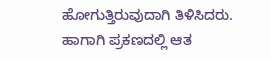ಹೋಗುತ್ತಿರುವುದಾಗಿ ತಿಳಿಸಿದರು. ಹಾಗಾಗಿ ಪ್ರಕಣದಲ್ಲಿ ಆತ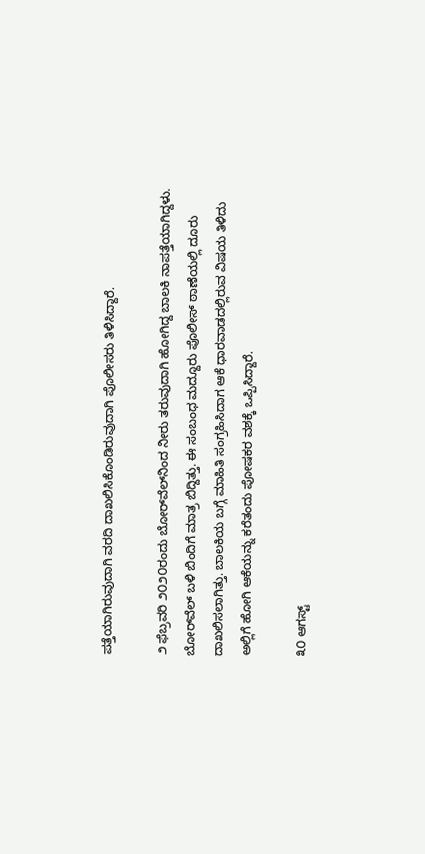ಪತ್ತೆಯಾಗಿರುವುದಾಗಿ ವರದಿ ದಾಖಲಿಸಿಕೊಂಡಿರುವುದಾಗಿ ಪೊಲೀಸರು ತಿಳಿಸಿದ್ದಾರೆ.

೨ ಫೆಬ್ರವರಿ ೨೦೨೦ರಂದು ಬೋರ್‌ವೆಲ್‌ನಿಂದ ನೀರು ತರುವುದಾಗಿ ಹೋಗಿದ್ದ ಬಾಲಕಿ ನಾಪತ್ತೆಯಾಗಿದ್ದಳು. ಬೋರ್‌ವೆಲ್ ಬಳಿ ಬಿಂದಿಗೆ ಮಾತ್ರ ಬಿದ್ದಿತ್ತು. ಈ ಸಂಬಂಧ ಮದ್ದೂರು ಪೊಲೀಸ್ ಠಾಣೆಯಲ್ಲಿ ದೂರು ದಾಖಲಿಸಲಾಗಿತ್ತು. ಬಾಲಕಿಯ ಬಗ್ಗೆ ಮಾಹಿತಿ ಸಂಗ್ರಹಿಸಿದಾಗ ಆಕೆ ಧಾರವಾಡದಲ್ಲಿರುವ ವಿಷಯ ತಿಳಿದು ಅಲ್ಲಿಗೆ ಹೋಗಿ ಆಕೆಯನ್ನು ಕರೆತಂದು ಪೋಷಕರ ವಶಕ್ಕೆ ಒಪ್ಪಿಸಿದ್ದಾರೆ.

೩೦ ಆಗಸ್ಟ್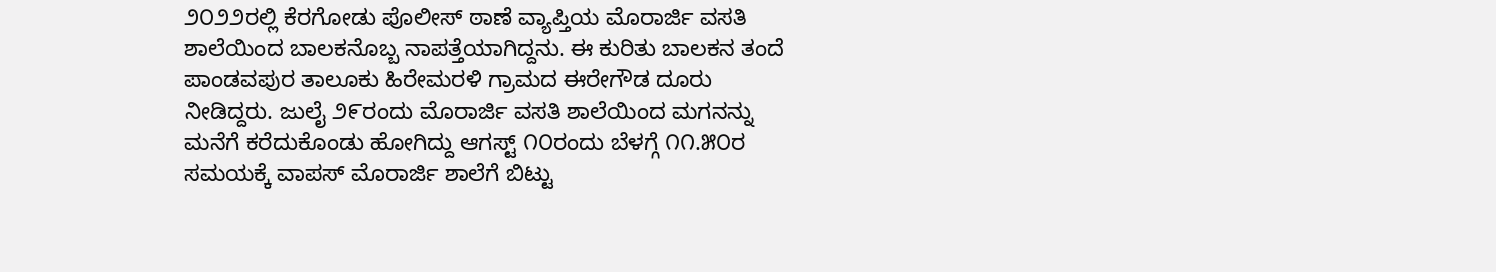೨೦೨೨ರಲ್ಲಿ ಕೆರಗೋಡು ಪೊಲೀಸ್ ಠಾಣೆ ವ್ಯಾಪ್ತಿಯ ಮೊರಾರ್ಜಿ ವಸತಿ ಶಾಲೆಯಿಂದ ಬಾಲಕನೊಬ್ಬ ನಾಪತ್ತೆಯಾಗಿದ್ದನು. ಈ ಕುರಿತು ಬಾಲಕನ ತಂದೆ ಪಾಂಡವಪುರ ತಾಲೂಕು ಹಿರೇಮರಳಿ ಗ್ರಾಮದ ಈರೇಗೌಡ ದೂರು ನೀಡಿದ್ದರು. ಜುಲೈ ೨೯ರಂದು ಮೊರಾರ್ಜಿ ವಸತಿ ಶಾಲೆಯಿಂದ ಮಗನನ್ನು ಮನೆಗೆ ಕರೆದುಕೊಂಡು ಹೋಗಿದ್ದು ಆಗಸ್ಟ್ ೧೦ರಂದು ಬೆಳಗ್ಗೆ ೧೧.೫೦ರ ಸಮಯಕ್ಕೆ ವಾಪಸ್ ಮೊರಾರ್ಜಿ ಶಾಲೆಗೆ ಬಿಟ್ಟು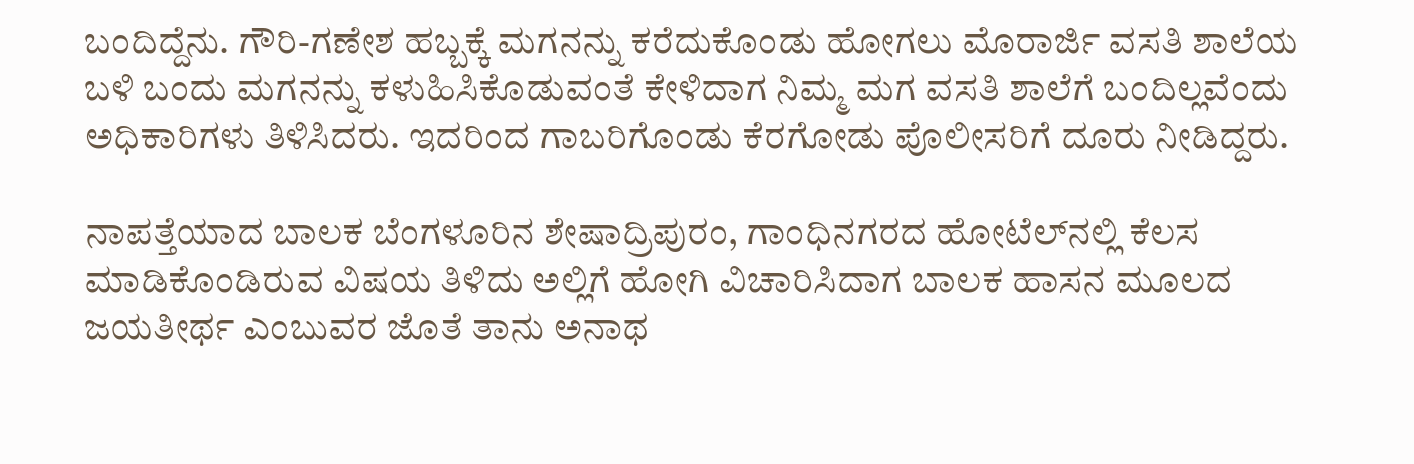ಬಂದಿದ್ದೆನು. ಗೌರಿ-ಗಣೇಶ ಹಬ್ಬಕ್ಕೆ ಮಗನನ್ನು ಕರೆದುಕೊಂಡು ಹೋಗಲು ಮೊರಾರ್ಜಿ ವಸತಿ ಶಾಲೆಯ ಬಳಿ ಬಂದು ಮಗನನ್ನು ಕಳುಹಿಸಿಕೊಡುವಂತೆ ಕೇಳಿದಾಗ ನಿಮ್ಮ ಮಗ ವಸತಿ ಶಾಲೆಗೆ ಬಂದಿಲ್ಲವೆಂದು ಅಧಿಕಾರಿಗಳು ತಿಳಿಸಿದರು. ಇದರಿಂದ ಗಾಬರಿಗೊಂಡು ಕೆರಗೋಡು ಪೊಲೀಸರಿಗೆ ದೂರು ನೀಡಿದ್ದರು.

ನಾಪತ್ತೆಯಾದ ಬಾಲಕ ಬೆಂಗಳೂರಿನ ಶೇಷಾದ್ರಿಪುರಂ, ಗಾಂಧಿನಗರದ ಹೋಟೆಲ್‌ನಲ್ಲಿ ಕೆಲಸ ಮಾಡಿಕೊಂಡಿರುವ ವಿಷಯ ತಿಳಿದು ಅಲ್ಲಿಗೆ ಹೋಗಿ ವಿಚಾರಿಸಿದಾಗ ಬಾಲಕ ಹಾಸನ ಮೂಲದ ಜಯತೀರ್ಥ ಎಂಬುವರ ಜೊತೆ ತಾನು ಅನಾಥ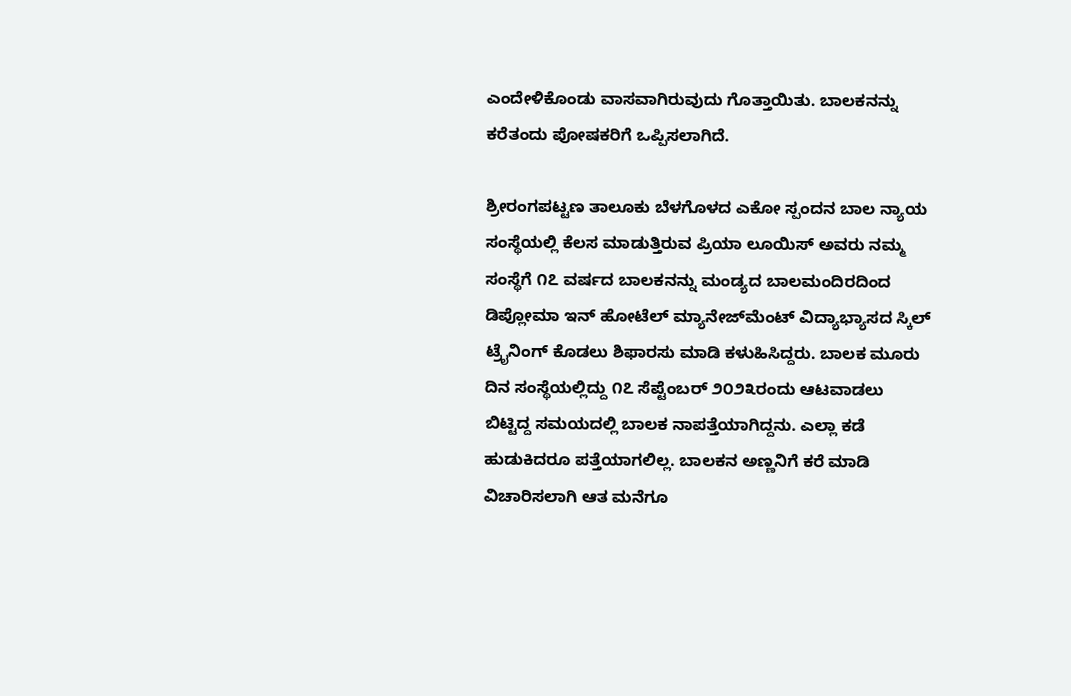ಎಂದೇಳಿಕೊಂಡು ವಾಸವಾಗಿರುವುದು ಗೊತ್ತಾಯಿತು. ಬಾಲಕನನ್ನು ಕರೆತಂದು ಪೋಷಕರಿಗೆ ಒಪ್ಪಿಸಲಾಗಿದೆ.

ಶ್ರೀರಂಗಪಟ್ಟಣ ತಾಲೂಕು ಬೆಳಗೊಳದ ಎಕೋ ಸ್ಪಂದನ ಬಾಲ ನ್ಯಾಯ ಸಂಸ್ಥೆಯಲ್ಲಿ ಕೆಲಸ ಮಾಡುತ್ತಿರುವ ಪ್ರಿಯಾ ಲೂಯಿಸ್ ಅವರು ನಮ್ಮ ಸಂಸ್ಥೆಗೆ ೧೭ ವರ್ಷದ ಬಾಲಕನನ್ನು ಮಂಡ್ಯದ ಬಾಲಮಂದಿರದಿಂದ ಡಿಪ್ಲೋಮಾ ಇನ್ ಹೋಟೆಲ್ ಮ್ಯಾನೇಜ್‌ಮೆಂಟ್ ವಿದ್ಯಾಭ್ಯಾಸದ ಸ್ಕಿಲ್ ಟ್ರೈನಿಂಗ್ ಕೊಡಲು ಶಿಫಾರಸು ಮಾಡಿ ಕಳುಹಿಸಿದ್ದರು. ಬಾಲಕ ಮೂರು ದಿನ ಸಂಸ್ಥೆಯಲ್ಲಿದ್ದು ೧೭ ಸೆಪ್ಟೆಂಬರ್ ೨೦೨೩ರಂದು ಆಟವಾಡಲು ಬಿಟ್ಟಿದ್ದ ಸಮಯದಲ್ಲಿ ಬಾಲಕ ನಾಪತ್ತೆಯಾಗಿದ್ದನು. ಎಲ್ಲಾ ಕಡೆ ಹುಡುಕಿದರೂ ಪತ್ತೆಯಾಗಲಿಲ್ಲ. ಬಾಲಕನ ಅಣ್ಣನಿಗೆ ಕರೆ ಮಾಡಿ ವಿಚಾರಿಸಲಾಗಿ ಆತ ಮನೆಗೂ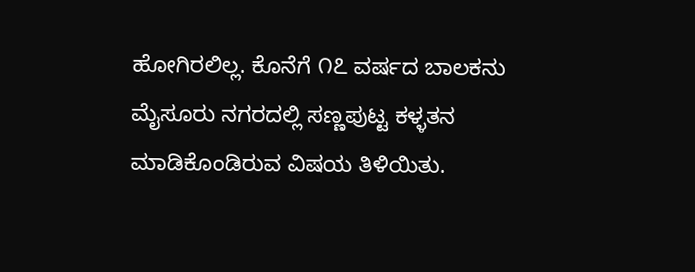ಹೋಗಿರಲಿಲ್ಲ. ಕೊನೆಗೆ ೧೭ ವರ್ಷದ ಬಾಲಕನು ಮೈಸೂರು ನಗರದಲ್ಲಿ ಸಣ್ಣಪುಟ್ಟ ಕಳ್ಳತನ ಮಾಡಿಕೊಂಡಿರುವ ವಿಷಯ ತಿಳಿಯಿತು.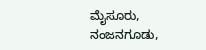ಮೈಸೂರು, ನಂಜನಗೂಡು,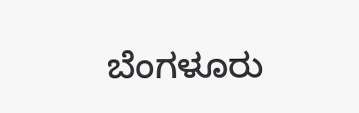ಬೆಂಗಳೂರು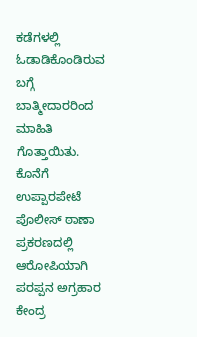ಕಡೆಗಳಲ್ಲಿ ಓಡಾಡಿಕೊಂಡಿರುವ ಬಗ್ಗೆ ಬಾತ್ಮೀದಾರರಿಂದ ಮಾಹಿತಿ ಗೊತ್ತಾಯಿತು. ಕೊನೆಗೆ ಉಪ್ಪಾರಪೇಟೆ ಪೊಲೀಸ್ ಠಾಣಾ ಪ್ರಕರಣದಲ್ಲಿ ಆರೋಪಿಯಾಗಿ ಪರಪ್ಪನ ಅಗ್ರಹಾರ ಕೇಂದ್ರ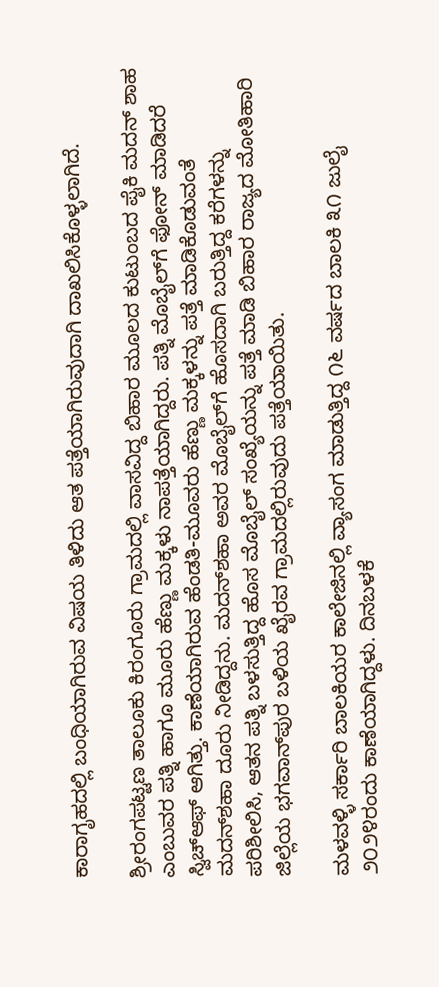ಕಾರಾಗೃಹದಲ್ಲಿ ಬಂಧಿಯಾಗಿರುವ ವಿಷಯ ತಿಳಿದು ಆತ ಪತ್ತೆಯಾಗಿರುವುದಾಗಿ ದಾಖಲಿಸಿಕೊಳ್ಳಲಾಗಿದೆ.

ಶ್ರೀರಂಗಪಟ್ಟಣ ತಾಲೂಕು ಕಿರಂಗೂರು ಗ್ರಾಮದಲ್ಲಿ ವಾಸವಿದ್ದ ಬಿಹಾರ ಮೂಲದ ಕುಟುಂಬದ ಪೈಕಿ ಮದನ್ ಶಾಹ ಎಂಬುವರ ಪತ್ನಿ ಹಾಗೂ ಮೂರು ಹೆಣ್ಣು ಮಕ್ಕಳು ನಾಪತ್ತೆಯಾಗಿದ್ದರು. ಪತ್ನಿ ಮೊಬೈಲ್‌ಗೆ ಫೋನ್ ಮಾಡಿದರೆ ಸ್ವಿಚ್‌ಆಫ್ ಆಗಿತ್ತು. ಕಾಣೆಯಾಗಿರುವ ಹೆಂಡತಿ-ಮೂವರು ಹೆಣ್ಣು ಮಕ್ಕಳನ್ನು ಪತ್ತೆ ಮಾಡಿಕೊಡುವಂತೆ ಮದನ್‌ಶಹಾ ದೂರು ನೀಡಿದ್ದನು. ಮದನ್‌ಶಹಾ ಅವರ ಮೊಬೈಲ್‌ಗೆ ಹೊಸದಾಗಿ ಬರುತ್ತಿದ್ದ ಕರೆಗಳನ್ನು ಪರಿಶೀಲಿಸಿ, ಆತನ ಪತ್ನಿ ಬಳಸುತ್ತಿದ್ದ ಹೊಸ ಮೊಬೈಲ್ ಸಂಖ್ಯೆಯನ್ನು ಪತ್ತೆ ಮಾಡಿ ಬಿಹಾರ ರಾಜ್ಯದ ಮೋತಿಹಾರಿ ಜಿಲ್ಲೆಯ ಭಗವಾನ್‌ಪುರ ಬಳಿಯ ಖೈರವ ಗ್ರಾಮದಲ್ಲಿರುವುದು ಪತ್ತೆಯಾಯಿತು.

ಮಳವಳ್ಳಿ ಸರ್ಕಾರಿ ಬಾಲಕಿಯರ ಕಾಲೇಜಿನಲ್ಲಿ ವ್ಯಾಸಂಗ ಮಾಡುತ್ತಿದ್ದ ೧೬ ವರ್ಷದ ಬಾಲಕಿ ೩೧ ಜುಲೈ ೨೦೨೪ರಂದು ಕಾಣೆಯಾಗಿದ್ದಳು. ದಿನಬಳಕೆ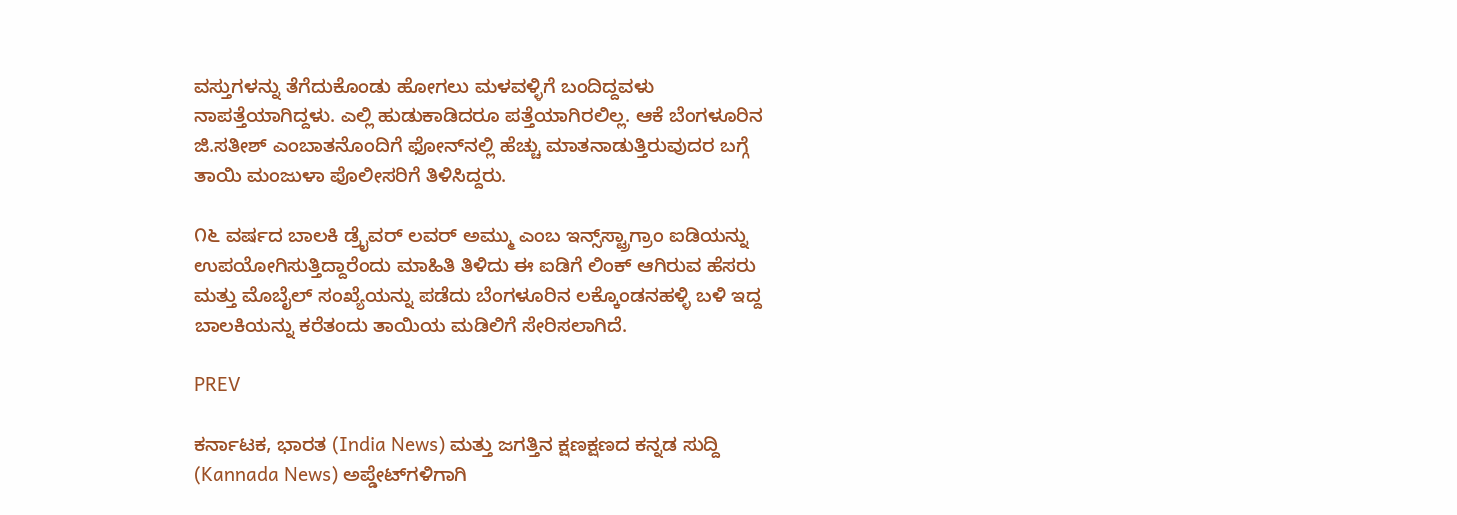ವಸ್ತುಗಳನ್ನು ತೆಗೆದುಕೊಂಡು ಹೋಗಲು ಮಳವಳ್ಳಿಗೆ ಬಂದಿದ್ದವಳು ನಾಪತ್ತೆಯಾಗಿದ್ದಳು. ಎಲ್ಲಿ ಹುಡುಕಾಡಿದರೂ ಪತ್ತೆಯಾಗಿರಲಿಲ್ಲ. ಆಕೆ ಬೆಂಗಳೂರಿನ ಜಿ.ಸತೀಶ್ ಎಂಬಾತನೊಂದಿಗೆ ಫೋನ್‌ನಲ್ಲಿ ಹೆಚ್ಚು ಮಾತನಾಡುತ್ತಿರುವುದರ ಬಗ್ಗೆ ತಾಯಿ ಮಂಜುಳಾ ಪೊಲೀಸರಿಗೆ ತಿಳಿಸಿದ್ದರು.

೧೬ ವರ್ಷದ ಬಾಲಕಿ ಡ್ರೈವರ್ ಲವರ್ ಅಮ್ಮು ಎಂಬ ಇನ್ಸ್‌ಸ್ಟ್ರಾಗ್ರಾಂ ಐಡಿಯನ್ನು ಉಪಯೋಗಿಸುತ್ತಿದ್ದಾರೆಂದು ಮಾಹಿತಿ ತಿಳಿದು ಈ ಐಡಿಗೆ ಲಿಂಕ್ ಆಗಿರುವ ಹೆಸರು ಮತ್ತು ಮೊಬೈಲ್ ಸಂಖ್ಯೆಯನ್ನು ಪಡೆದು ಬೆಂಗಳೂರಿನ ಲಕ್ಕೊಂಡನಹಳ್ಳಿ ಬಳಿ ಇದ್ದ ಬಾಲಕಿಯನ್ನು ಕರೆತಂದು ತಾಯಿಯ ಮಡಿಲಿಗೆ ಸೇರಿಸಲಾಗಿದೆ.

PREV

ಕರ್ನಾಟಕ, ಭಾರತ (India News) ಮತ್ತು ಜಗತ್ತಿನ ಕ್ಷಣಕ್ಷಣದ ಕನ್ನಡ ಸುದ್ದಿ (Kannada News) ಅಪ್ಡೇಟ್‌ಗಳಿಗಾಗಿ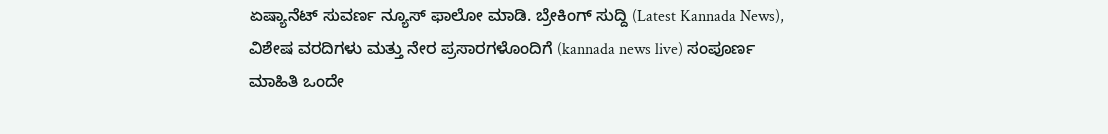ಏಷ್ಯಾನೆಟ್ ಸುವರ್ಣ ನ್ಯೂಸ್‌ ಫಾಲೋ ಮಾಡಿ. ಬ್ರೇಕಿಂಗ್ ಸುದ್ದಿ (Latest Kannada News), ವಿಶೇಷ ವರದಿಗಳು ಮತ್ತು ನೇರ ಪ್ರಸಾರಗಳೊಂದಿಗೆ (kannada news live) ಸಂಪೂರ್ಣ ಮಾಹಿತಿ ಒಂದೇ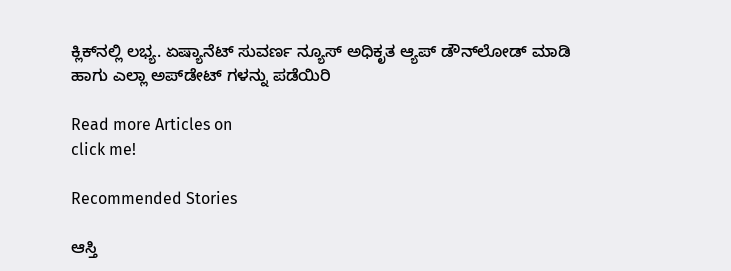ಕ್ಲಿಕ್‌ನಲ್ಲಿ ಲಭ್ಯ. ಏಷ್ಯಾನೆಟ್ ಸುವರ್ಣ ನ್ಯೂಸ್ ಅಧಿಕೃತ ಆ್ಯಪ್ ಡೌನ್‌ಲೋಡ್ ಮಾಡಿ ಹಾಗು ಎಲ್ಲಾ ಅಪ್‌ಡೇಟ್ ಗಳನ್ನು ಪಡೆಯಿರಿ

Read more Articles on
click me!

Recommended Stories

ಆಸ್ತಿ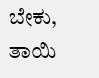ಬೇಕು, ತಾಯಿ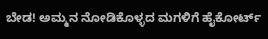ಬೇಡ! ಅಮ್ಮನ ನೋಡಿಕೊಳ್ಳದ ಮಗಳಿಗೆ ಹೈಕೋರ್ಟ್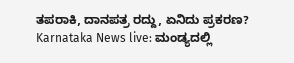ತಪರಾಕಿ, ದಾನಪತ್ರ ರದ್ದು, ಏನಿದು ಪ್ರಕರಣ?
Karnataka News live: ಮಂಡ್ಯದಲ್ಲಿ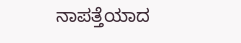ನಾಪತ್ತೆಯಾದ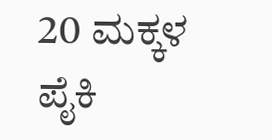20 ಮಕ್ಕಳ ಪೈಕಿ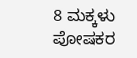8 ಮಕ್ಕಳು ಪೋಷಕರ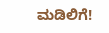ಮಡಿಲಿಗೆ!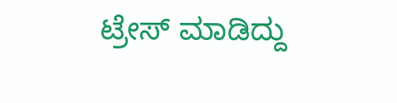ಟ್ರೇಸ್ ಮಾಡಿದ್ದು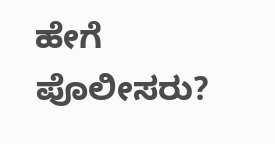ಹೇಗೆ ಪೊಲೀಸರು?